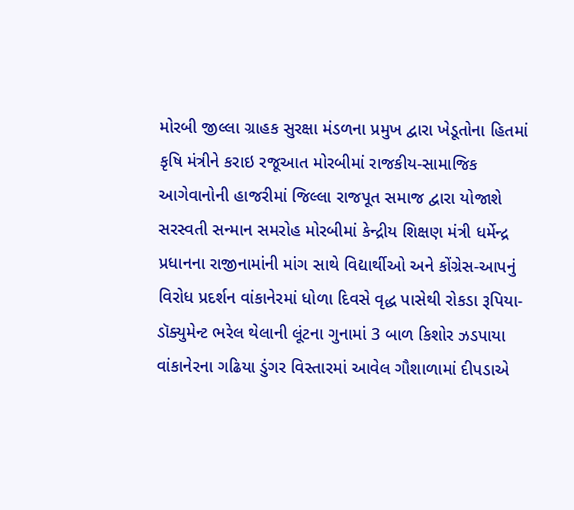મોરબી જીલ્લા ગ્રાહક સુરક્ષા મંડળના પ્રમુખ દ્વારા ખેડૂતોના હિતમાં કૃષિ મંત્રીને કરાઇ રજૂઆત મોરબીમાં રાજકીય-સામાજિક આગેવાનોની હાજરીમાં જિલ્લા રાજપૂત સમાજ દ્વારા યોજાશે સરસ્વતી સન્માન સમરોહ મોરબીમાં કેન્દ્રીય શિક્ષણ મંત્રી ધર્મેન્દ્ર પ્રધાનના રાજીનામાંની માંગ સાથે વિદ્યાર્થીઓ અને કોંગ્રેસ-આપનું વિરોધ પ્રદર્શન વાંકાનેરમાં ધોળા દિવસે વૃદ્ધ પાસેથી રોકડા રૂપિયા-ડૉક્યુમેન્ટ ભરેલ થેલાની લૂંટના ગુનામાં 3 બાળ કિશોર ઝડપાયા વાંકાનેરના ગઢિયા ડુંગર વિસ્તારમાં આવેલ ગૌશાળામાં દીપડાએ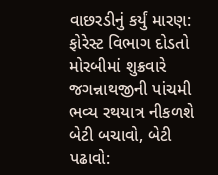વાછરડીનું કર્યું મારણ: ફોરેસ્ટ વિભાગ દોડતો મોરબીમાં શુક્રવારે જગન્નાથજીની પાંચમી ભવ્ય રથયાત્ર નીકળશે બેટી બચાવો, બેટી પઢાવો: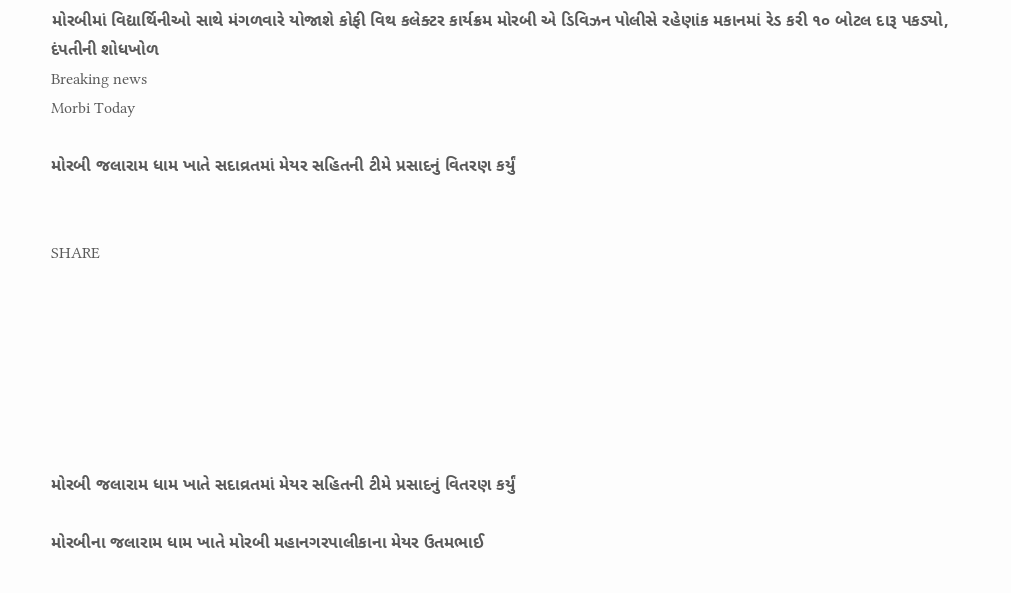મોરબીમાં વિદ્યાર્થિનીઓ સાથે મંગળવારે યોજાશે કોફી વિથ કલેક્ટર કાર્યક્રમ મોરબી એ ડિવિઝન પોલીસે રહેણાંક મકાનમાં રેડ કરી ૧૦ બોટલ દારૂ પકડ્યો, દંપતીની શોધખોળ
Breaking news
Morbi Today

મોરબી જલારામ ધામ ખાતે સદાવ્રતમાં મેયર સહિતની ટીમે પ્રસાદનું વિતરણ કર્યું


SHARE







મોરબી જલારામ ધામ ખાતે સદાવ્રતમાં મેયર સહિતની ટીમે પ્રસાદનું વિતરણ કર્યું

મોરબીના જલારામ ધામ ખાતે મોરબી મહાનગરપાલીકાના મેયર ઉતમભાઈ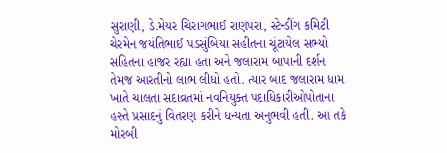સુરાણી, ડે.મેયર ચિરાગભાઈ રાણપરા, સ્ટેન્ડીંગ કમિટી ચેરમેન જયંતિભાઈ પડસુંબિયા સહીતના ચૂંટાયેલ સભ્યો સહિતના હાજર રહ્યા હતા અને જલારામ બાપાની દર્શન તેમજ આરતીનો લાભ લીધો હતો. ત્યાર બાદ જલારામ ધામ ખાતે ચાલતા સદાવ્રતમાં નવનિયુક્ત પદાધિકારીઓપોતાના હસ્તે પ્રસાદનું વિતરણ કરીને ધન્યતા અનુભવી હતી. આ તકે મોરબી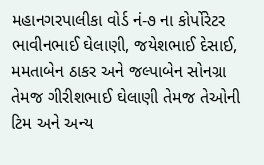મહાનગરપાલીકા વોર્ડ નં-૭ ના કોર્પોરેટર ભાવીનભાઈ ઘેલાણી, જયેશભાઈ દેસાઈ, મમતાબેન ઠાકર અને જલ્પાબેન સોનગ્રા તેમજ ગીરીશભાઈ ઘેલાણી તેમજ તેઓની ટિમ અને અન્ય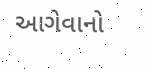આગેવાનો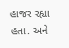હાજર રહ્યા હતા. અને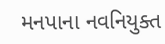મનપાના નવનિયુક્ત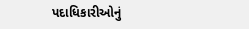પદાધિકારીઓનું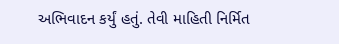અભિવાદન કર્યું હતું. તેવી માહિતી નિર્મિત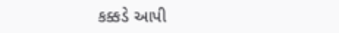કક્કડે આપી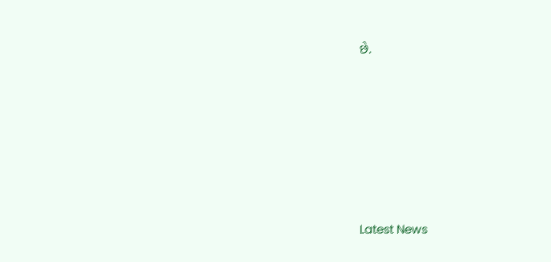છે.






Latest News